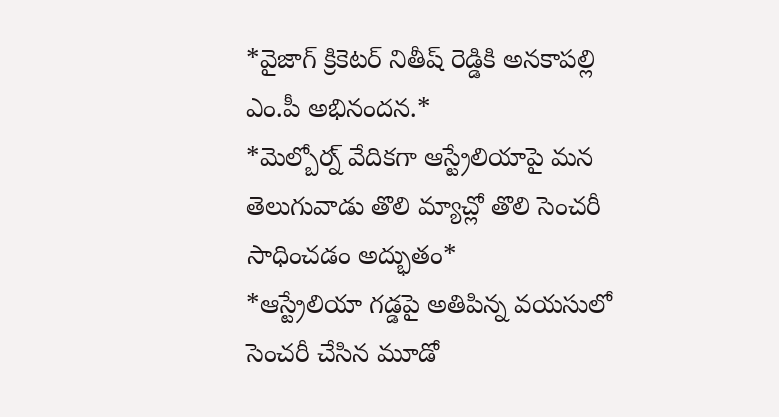*వైజాగ్ క్రికెటర్ నితీష్ రెడ్డికి అనకాపల్లి ఎం.పీ అభినందన.*
*మెల్బోర్న్ వేదికగా ఆస్ట్రేలియాపై మన తెలుగువాడు తొలి మ్యాచ్లో తొలి సెంచరీ సాధించడం అద్భుతం*
*ఆస్ట్రేలియా గడ్డపై అతిపిన్న వయసులో సెంచరీ చేసిన మూడో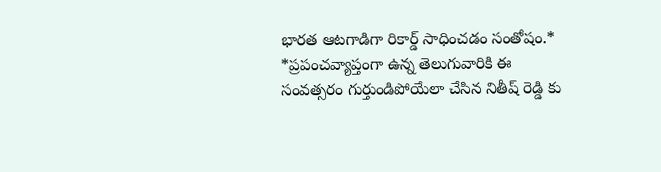భారత ఆటగాడిగా రికార్డ్ సాధించడం సంతోషం.*
*ప్రపంచవ్యాప్తంగా ఉన్న తెలుగువారికి ఈ సంవత్సరం గుర్తుండిపోయేలా చేసిన నితీష్ రెడ్డి కు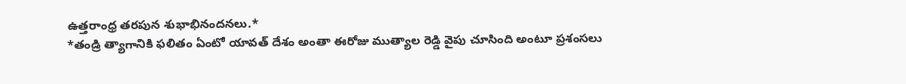ఉత్తరాంధ్ర తరపున శుభాభినందనలు.*
*తండ్రి త్యాగానికి ఫలితం ఏంటో యావత్ దేశం అంతా ఈరోజు ముత్యాల రెడ్డి వైపు చూసింది అంటూ ప్రశంసలు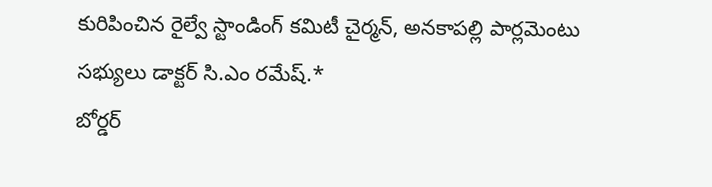కురిపించిన రైల్వే స్టాండింగ్ కమిటీ చైర్మన్, అనకాపల్లి పార్లమెంటు సభ్యులు డాక్టర్ సి.ఎం రమేష్.*
బోర్డర్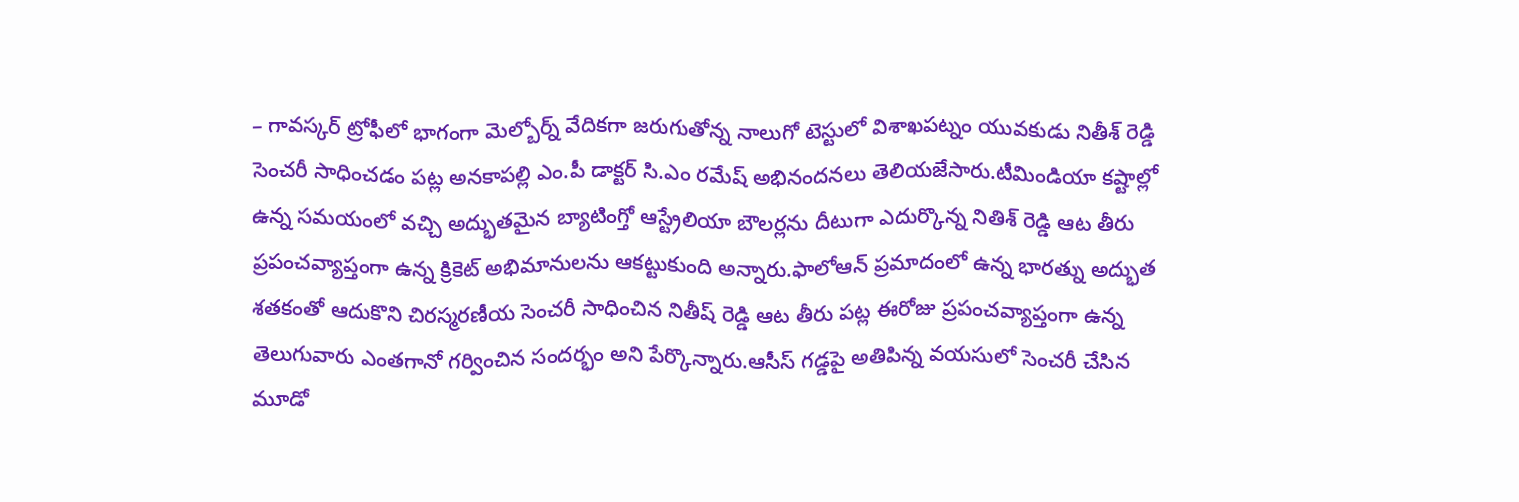– గావస్కర్ ట్రోఫీలో భాగంగా మెల్బోర్న్ వేదికగా జరుగుతోన్న నాలుగో టెస్టులో విశాఖపట్నం యువకుడు నితీశ్ రెడ్డి సెంచరీ సాధించడం పట్ల అనకాపల్లి ఎం.పీ డాక్టర్ సి.ఎం రమేష్ అభినందనలు తెలియజేసారు.టీమిండియా కష్టాల్లో ఉన్న సమయంలో వచ్చి అద్భుతమైన బ్యాటింగ్తో ఆస్ట్రేలియా బౌలర్లను దీటుగా ఎదుర్కొన్న నితిశ్ రెడ్డి ఆట తీరు ప్రపంచవ్యాప్తంగా ఉన్న క్రికెట్ అభిమానులను ఆకట్టుకుంది అన్నారు.ఫాలోఆన్ ప్రమాదంలో ఉన్న భారత్ను అద్భుత శతకంతో ఆదుకొని చిరస్మరణీయ సెంచరీ సాధించిన నితీష్ రెడ్డి ఆట తీరు పట్ల ఈరోజు ప్రపంచవ్యాప్తంగా ఉన్న తెలుగువారు ఎంతగానో గర్వించిన సందర్భం అని పేర్కొన్నారు.ఆసీస్ గడ్డపై అతిపిన్న వయసులో సెంచరీ చేసిన మూడో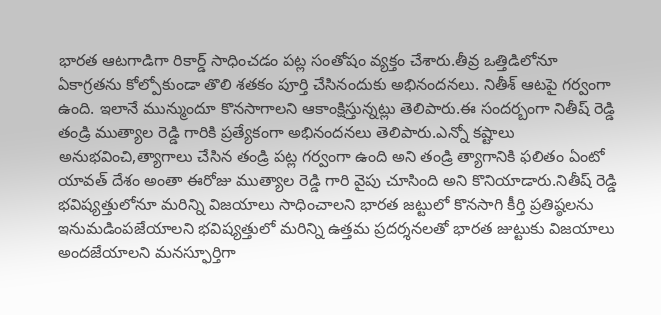భారత ఆటగాడిగా రికార్డ్ సాధించడం పట్ల సంతోషం వ్యక్తం చేశారు.తీవ్ర ఒత్తిడిలోనూ ఏకాగ్రతను కోల్పోకుండా తొలి శతకం పూర్తి చేసినందుకు అభినందనలు. నితీశ్ ఆటపై గర్వంగా ఉంది. ఇలానే మున్ముందూ కొనసాగాలని ఆకాంక్షిస్తున్నట్లు తెలిపారు.ఈ సందర్బంగా నితీష్ రెడ్డి తండ్రి ముత్యాల రెడ్డి గారికి ప్రత్యేకంగా అభినందనలు తెలిపారు.ఎన్నో కష్టాలు అనుభవించి,త్యాగాలు చేసిన తండ్రి పట్ల గర్వంగా ఉంది అని తండ్రి త్యాగానికి ఫలితం ఏంటో యావత్ దేశం అంతా ఈరోజు ముత్యాల రెడ్డి గారి వైపు చూసింది అని కొనియాడారు.నితీష్ రెడ్డి భవిష్యత్తులోనూ మరిన్ని విజయాలు సాధించాలని భారత జట్టులో కొనసాగి కీర్తి ప్రతిష్ఠలను ఇనుమడింపజేయాలని భవిష్యత్తులో మరిన్ని ఉత్తమ ప్రదర్శనలతో భారత జుట్టుకు విజయాలు అందజేయాలని మనస్ఫూర్తిగా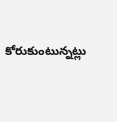కోరుకుంటున్నట్లు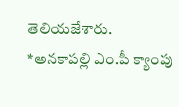తెలియజేశారు.
*అనకాపల్లి ఎం.పీ క్యాంపు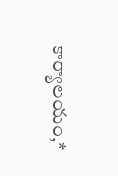కార్యాలయం,*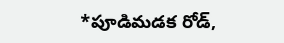*పూడిమడక రోడ్,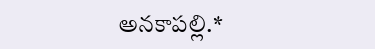అనకాపల్లి.*